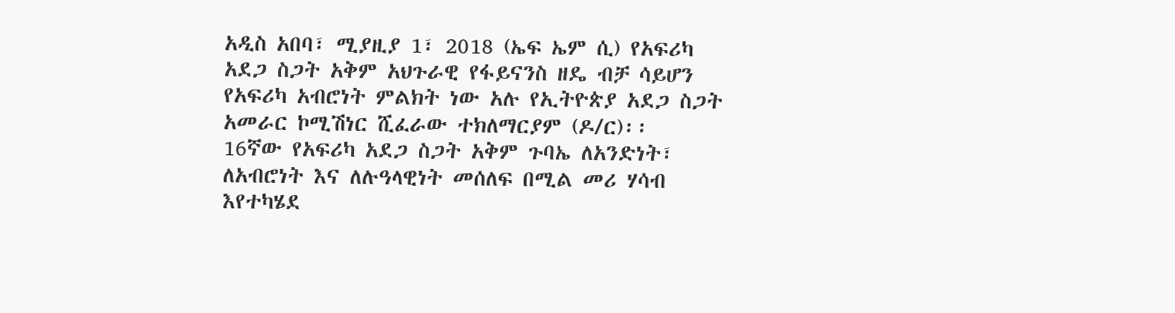አዲስ አበባ፣ ሚያዚያ 1፣ 2018 (ኤፍ ኤም ሲ) የአፍሪካ አደጋ ስጋት አቅም አህጉራዊ የፋይናንስ ዘዴ ብቻ ሳይሆን የአፍሪካ አብሮነት ምልክት ነው አሉ የኢትዮጵያ አደጋ ስጋት አመራር ኮሚሽነር ሺፈራው ተክለማርያም (ዶ/ር)፡፡
16ኛው የአፍሪካ አደጋ ስጋት አቅም ጉባኤ ለአንድነት፣ ለአብሮነት እና ለሉዓላዊነት መሰለፍ በሚል መሪ ሃሳብ እየተካሄደ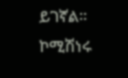ይገኛል፡፡
ኮሚሽነሩ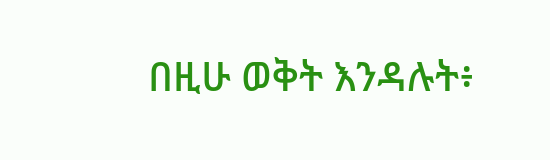በዚሁ ወቅት እንዳሉት፥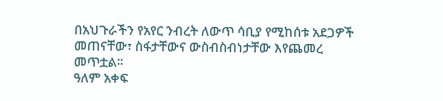በአህጉራችን የአየር ንብረት ለውጥ ሳቢያ የሚከሰቱ አደጋዎች መጠናቸው፣ ስፋታቸውና ውስብስብነታቸው እየጨመረ መጥቷል፡፡
ዓለም አቀፍ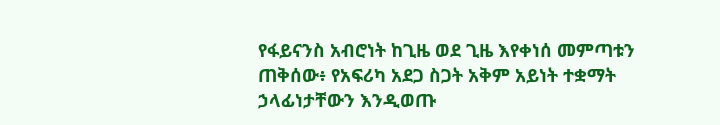የፋይናንስ አብሮነት ከጊዜ ወደ ጊዜ እየቀነሰ መምጣቱን ጠቅሰው፥ የአፍሪካ አደጋ ስጋት አቅም አይነት ተቋማት ኃላፊነታቸውን እንዲወጡ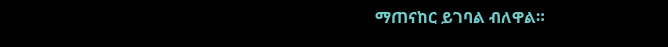ማጠናከር ይገባል ብለዋል።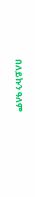በለይኩን ዓለም